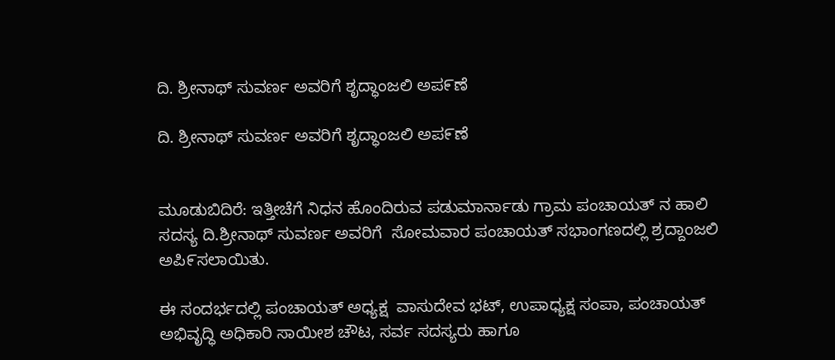ದಿ. ಶ್ರೀನಾಥ್ ಸುವರ್ಣ ಅವರಿಗೆ ಶೃದ್ಧಾಂಜಲಿ ಅಪ೯ಣೆ

ದಿ. ಶ್ರೀನಾಥ್ ಸುವರ್ಣ ಅವರಿಗೆ ಶೃದ್ಧಾಂಜಲಿ ಅಪ೯ಣೆ


ಮೂಡುಬಿದಿರೆ: ಇತ್ತೀಚೆಗೆ ನಿಧನ ಹೊಂದಿರುವ ಪಡುಮಾರ್ನಾಡು ಗ್ರಾಮ ಪಂಚಾಯತ್ ನ ಹಾಲಿ ಸದಸ್ಯ ದಿ.ಶ್ರೀನಾಥ್ ಸುವರ್ಣ ಅವರಿಗೆ  ಸೋಮವಾರ ಪಂಚಾಯತ್ ಸಭಾಂಗಣದಲ್ಲಿ ಶ್ರದ್ದಾಂಜಲಿ ಅಪಿ೯ಸಲಾಯಿತು.

ಈ ಸಂದರ್ಭದಲ್ಲಿ ಪಂಚಾಯತ್ ಅಧ್ಯಕ್ಷ  ವಾಸುದೇವ ಭಟ್, ಉಪಾಧ್ಯಕ್ಷ ಸಂಪಾ, ಪಂಚಾಯತ್ ಅಭಿವೃದ್ಧಿ ಅಧಿಕಾರಿ ಸಾಯೀಶ ಚೌಟ, ಸರ್ವ ಸದಸ್ಯರು ಹಾಗೂ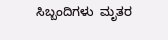ಸಿಬ್ಬಂದಿಗಳು  ಮೃತರ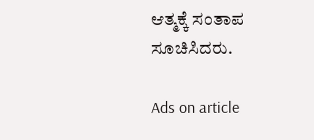ಆತ್ಮಕ್ಕೆ ಸಂತಾಪ ಸೂಚಿಸಿದರು.

Ads on article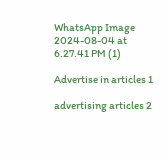WhatsApp Image 2024-08-04 at 6.27.41 PM (1)

Advertise in articles 1

advertising articles 2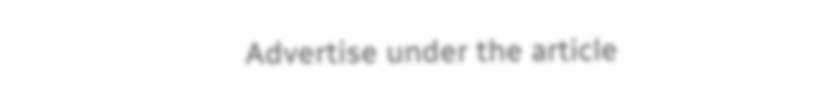Advertise under the article